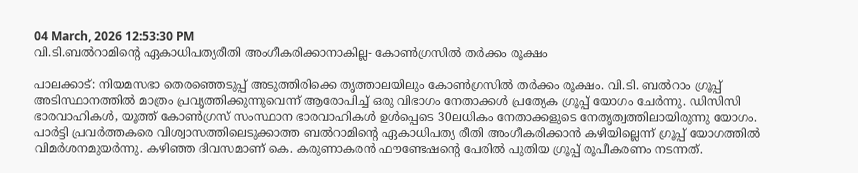04 March, 2026 12:53:30 PM
വി.ടി.ബൽറാമിൻ്റെ ഏകാധിപത്യരീതി അംഗീകരിക്കാനാകില്ല- കോൺഗ്രസിൽ തർക്കം രൂക്ഷം

പാലക്കാട്: നിയമസഭാ തെരഞ്ഞെടുപ്പ് അടുത്തിരിക്കെ തൃത്താലയിലും കോൺഗ്രസിൽ തർക്കം രൂക്ഷം. വി.ടി. ബൽറാം ഗ്രൂപ്പ് അടിസ്ഥാനത്തിൽ മാത്രം പ്രവൃത്തിക്കുന്നുവെന്ന് ആരോപിച്ച് ഒരു വിഭാഗം നേതാക്കൾ പ്രത്യേക ഗ്രൂപ്പ് യോഗം ചേർന്നു. ഡിസിസി ഭാരവാഹികൾ, യൂത്ത് കോൺഗ്രസ് സംസ്ഥാന ഭാരവാഹികൾ ഉൾപ്പെടെ 30ലധികം നേതാക്കളുടെ നേതൃത്വത്തിലായിരുന്നു യോഗം. പാർട്ടി പ്രവർത്തകരെ വിശ്വാസത്തിലെടുക്കാത്ത ബൽറാമിൻ്റെ ഏകാധിപത്യ രീതി അംഗീകരിക്കാൻ കഴിയില്ലെന്ന് ഗ്രൂപ്പ് യോഗത്തിൽ വിമർശനമുയർന്നു. കഴിഞ്ഞ ദിവസമാണ് കെ. കരുണാകരൻ ഫൗണ്ടേഷൻ്റെ പേരിൽ പുതിയ ഗ്രൂപ്പ് രൂപീകരണം നടന്നത്.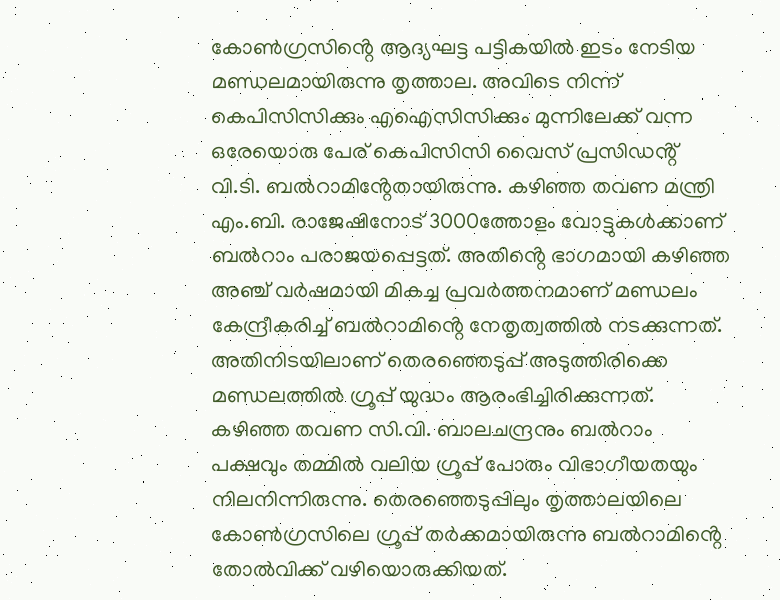കോൺഗ്രസിൻ്റെ ആദ്യഘട്ട പട്ടികയിൽ ഇടം നേടിയ മണ്ഡലമായിരുന്നു തൃത്താല. അവിടെ നിന്ന് കെപിസിസിക്കും എഐസിസിക്കും മുന്നിലേക്ക് വന്ന ഒരേയൊരു പേര് കെപിസിസി വൈസ് പ്രസിഡൻ്റ് വി.ടി. ബൽറാമിൻ്റേതായിരുന്നു. കഴിഞ്ഞ തവണ മന്ത്രി എം.ബി. രാജേഷിനോട് 3000ത്തോളം വോട്ടുകൾക്കാണ് ബൽറാം പരാജയപ്പെട്ടത്. അതിൻ്റെ ഭാഗമായി കഴിഞ്ഞ അഞ്ച് വർഷമായി മികച്ച പ്രവർത്തനമാണ് മണ്ഡലം കേന്ദ്രീകരിച്ച് ബൽറാമിൻ്റെ നേതൃത്വത്തിൽ നടക്കുന്നത്. അതിനിടയിലാണ് തെരഞ്ഞെടുപ്പ് അടുത്തിരിക്കെ മണ്ഡലത്തിൽ ഗ്രൂപ്പ് യുദ്ധം ആരംഭിച്ചിരിക്കുന്നത്.
കഴിഞ്ഞ തവണ സി.വി. ബാലചന്ദ്രനും ബൽറാം പക്ഷവും തമ്മിൽ വലിയ ഗ്രൂപ്പ് പോരും വിഭാഗീയതയും നിലനിന്നിരുന്നു. തെരഞ്ഞെടുപ്പിലും തൃത്താലയിലെ കോൺഗ്രസിലെ ഗ്രൂപ്പ് തർക്കമായിരുന്നു ബൽറാമിൻ്റെ തോൽവിക്ക് വഴിയൊരുക്കിയത്.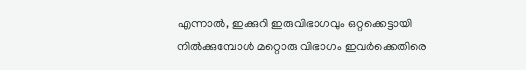എന്നാൽ, ഇക്കുറി ഇരുവിഭാഗവും ഒറ്റക്കെട്ടായി നിൽക്കുമ്പോൾ മറ്റൊരു വിഭാഗം ഇവർക്കെതിരെ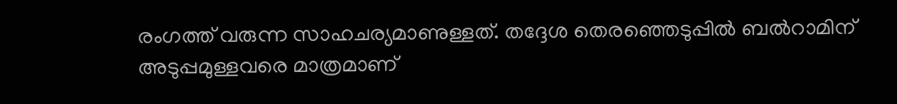രംഗത്ത് വരുന്ന സാഹചര്യമാണുള്ളത്. തദ്ദേശ തെരഞ്ഞെടുപ്പിൽ ബൽറാമിന് അടുപ്പമുള്ളവരെ മാത്രമാണ്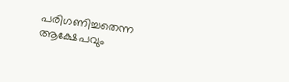പരിഗണിച്ചതെന്ന ആക്ഷേപവും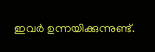ഇവർ ഉന്നയിക്കുന്നുണ്ട്.